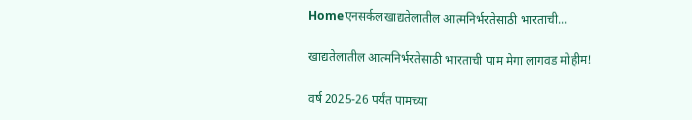Homeएनसर्कलखाद्यतेलातील आत्मनिर्भरतेसाठी भारताची...

खाद्यतेलातील आत्मनिर्भरतेसाठी भारताची पाम मेगा लागवड मोहीम!

वर्ष 2025-26 पर्यंत पामच्या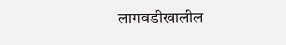लागवडीखालील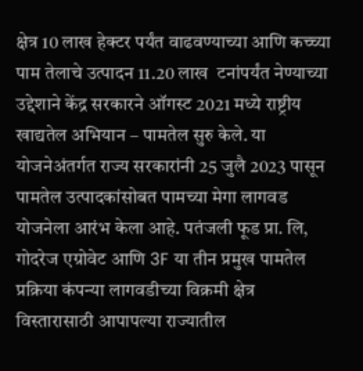क्षेत्र 10 लाख हेक्टर पर्यंत वाढवण्याच्या आणि कच्च्या पाम तेलाचे उत्पादन 11.20 लाख  टनांपर्यंत नेण्याच्या उद्देशाने केंद्र सरकारने ऑगस्ट 2021 मध्ये राष्ट्रीय खाद्यतेल अभियान – पामतेल सुरु केले. या योजनेअंतर्गत राज्य सरकारांनी 25 जुलै 2023 पासून पामतेल उत्पादकांसोबत पामच्या मेगा लागवड योजनेला आरंभ केला आहे. पतंजली फूड प्रा. लि, गोदरेज एग्रोवेट आणि 3F या तीन प्रमुख पामतेल प्रक्रिया कंपन्या लागवडीच्या विक्रमी क्षेत्र विस्तारासाठी आपापल्या राज्यातील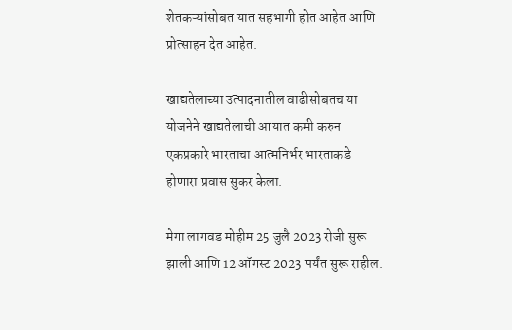शेतकऱ्यांसोबत यात सहभागी होत आहेत आणि प्रोत्साहन देत आहेत.

खाद्यतेलाच्या उत्पादनातील वाढीसोबतच या योजनेने खाद्यतेलाची आयात कमी करुन एकप्रकारे भारताचा आत्मनिर्भर भारताकडे होणारा प्रवास सुकर केला.

मेगा लागवड मोहीम 25 जुलै 2023 रोजी सुरू झाली आणि 12 ऑगस्ट 2023 पर्यंत सुरू राहील.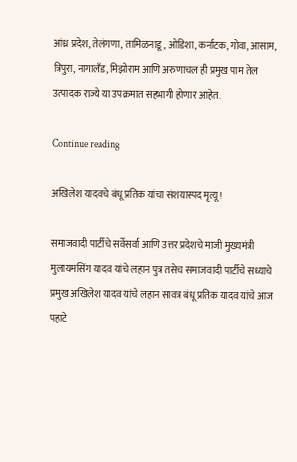आंध्र प्रदेश, तेलंगणा, तामिळनाडू, ओडिशा, कर्नाटक, गोवा, आसाम, त्रिपुरा, नागालँड, मिझोराम आणि अरुणाचल ही प्रमुख पाम तेल उत्पादक राज्ये या उपक्रमात सहभागी होणार आहेत.

Continue reading

अखिलेश यादवचे बंधू प्रतिक यांचा संशयास्पद मृत्यू!

समाजवादी पार्टीचे सर्वेसर्वा आणि उत्तर प्रदेशचे माजी मुख्यमंत्री मुलायमसिंग यादव यांचे लहान पुत्र तसेच समाजवादी पार्टीचे सध्याचे प्रमुख अखिलेश यादव यांचे लहान सावत्र बंधू प्रतिक यादव यांचे आज पहाटे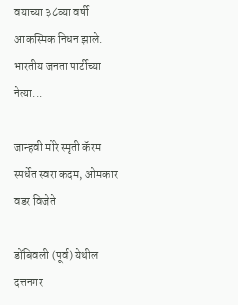वयाच्या ३८व्या वर्षी आकस्मिक निधन झाले. भारतीय जनता पार्टीच्या नेत्या...

जान्हवी मोरे स्मृती कॅरम स्पर्धेत स्वरा कदम, ओमकार वडर विजेते

डोंबिवली (पूर्व) येथील दत्तनगर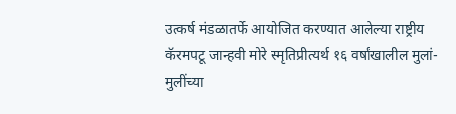उत्कर्ष मंडळातर्फे आयोजित करण्यात आलेल्या राष्ट्रीय कॅरमपटू जान्हवी मोरे स्मृतिप्रीत्यर्थ १६ वर्षांखालील मुलां-मुलींच्या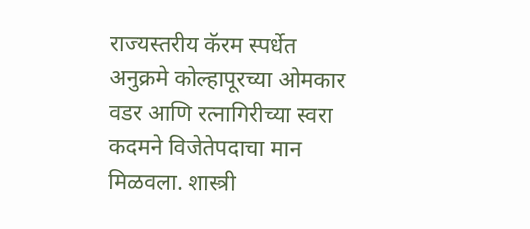राज्यस्तरीय कॅरम स्पर्धेत अनुक्रमे कोल्हापूरच्या ओमकार वडर आणि रत्नागिरीच्या स्वरा कदमने विजेतेपदाचा मान मिळवला. शास्त्री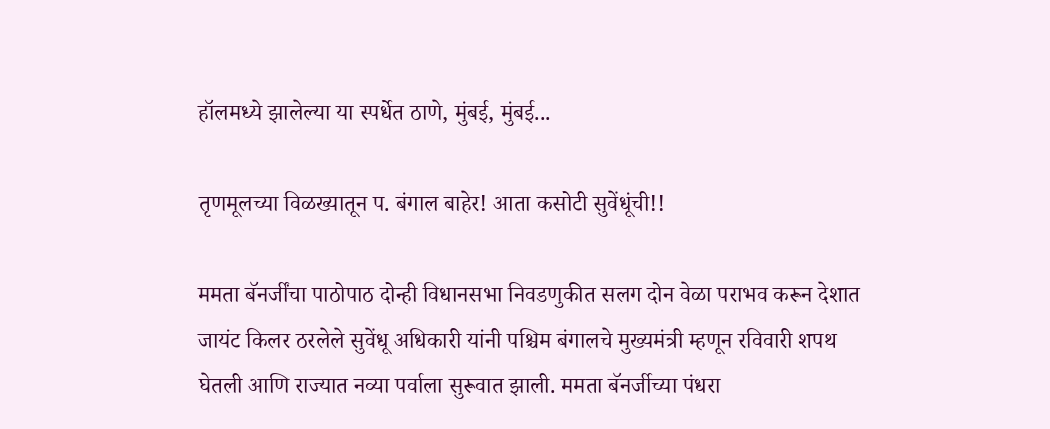हॉलमध्ये झालेल्या या स्पर्धेत ठाणे, मुंबई, मुंबई...

तृणमूलच्या विळख्यातून प. बंगाल बाहेर! आता कसोटी सुवेंधूंची!!

ममता बॅनर्जींचा पाठोपाठ दोन्ही विधानसभा निवडणुकीत सलग दोन वेळा पराभव करून देशात जायंट किलर ठरलेले सुवेंधू अधिकारी यांनी पश्चिम बंगालचे मुख्यमंत्री म्हणून रविवारी शपथ घेतली आणि राज्यात नव्या पर्वाला सुरूवात झाली. ममता बॅनर्जीच्या पंधरा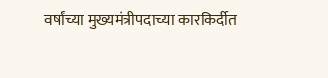वर्षांच्या मुख्यमंत्रीपदाच्या कारकिर्दीत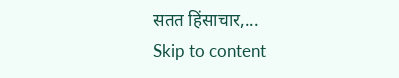सतत हिंसाचार,...
Skip to content